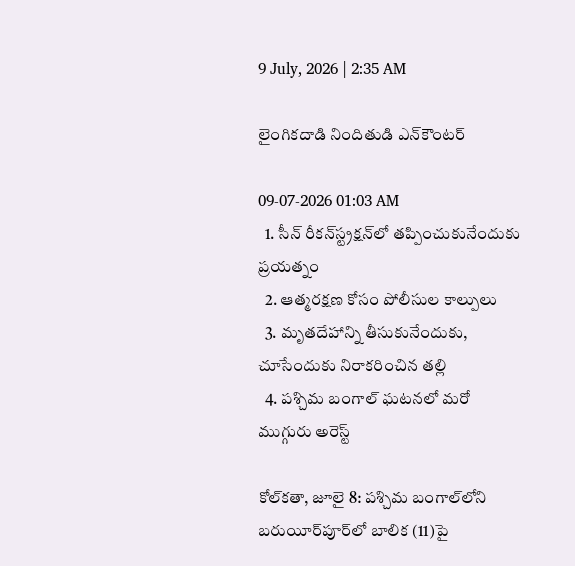9 July, 2026 | 2:35 AM

లైంగికదాడి నిందితుడి ఎన్‌కౌంటర్

09-07-2026 01:03 AM
  1. సీన్ రీకన్‌స్ట్రక్షన్‌లో తప్పించుకునేందుకు ప్రయత్నం
  2. ఆత్మరక్షణ కోసం పోలీసుల కాల్పులు
  3. మృతదేహాన్ని తీసుకునేందుకు, చూసేందుకు నిరాకరించిన తల్లి
  4. పశ్చిమ బంగాల్ ఘటనలో మరో ముగ్గురు అరెస్ట్

కోల్‌కతా, జూలై 8: పశ్చిమ బంగాల్‌లోని బరుయీర్‌పూర్‌లో బాలిక (11)పై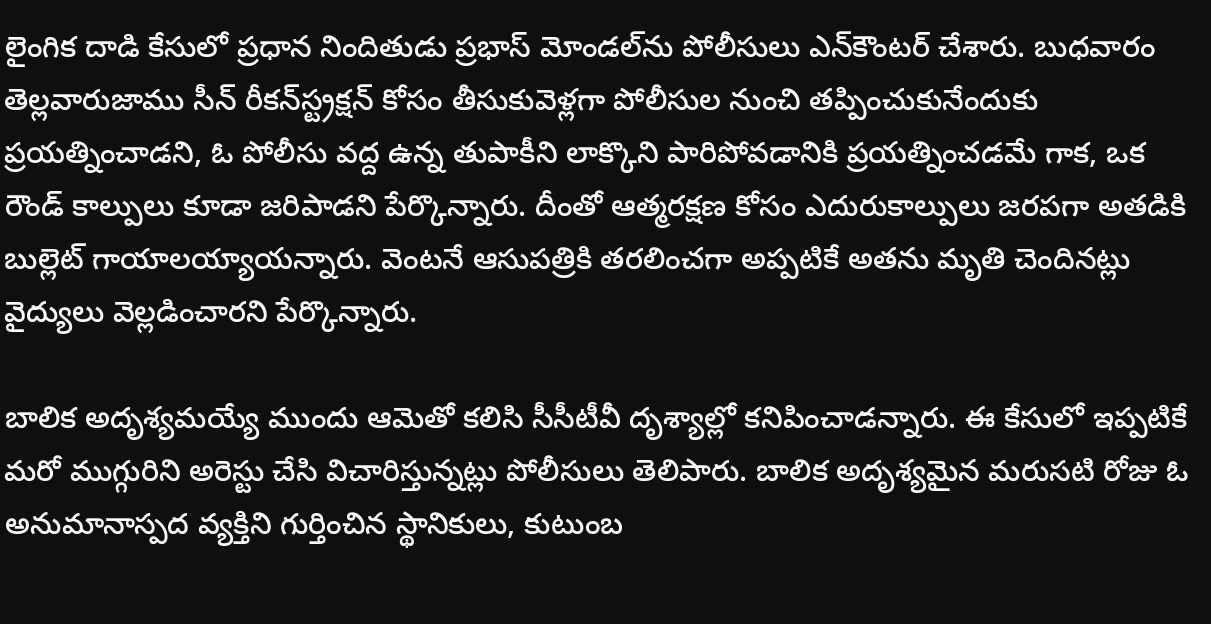లైంగిక దాడి కేసులో ప్రధాన నిందితుడు ప్రభాస్ మోండల్‌ను పోలీసులు ఎన్‌కౌంటర్ చేశారు. బుధవారం తెల్లవారుజాము సీన్ రీకన్‌స్ట్రక్షన్ కోసం తీసుకువెళ్లగా పోలీసుల నుంచి తప్పించుకునేందుకు ప్రయత్నించాడని, ఓ పోలీసు వద్ద ఉన్న తుపాకీని లాక్కొని పారిపోవడానికి ప్రయత్నించడమే గాక, ఒక రౌండ్ కాల్పులు కూడా జరిపాడని పేర్కొన్నారు. దీంతో ఆత్మరక్షణ కోసం ఎదురుకాల్పులు జరపగా అతడికి బుల్లెట్ గాయాలయ్యాయన్నారు. వెంటనే ఆసుపత్రికి తరలించగా అప్పటికే అతను మృతి చెందినట్లు వైద్యులు వెల్లడించారని పేర్కొన్నారు.

బాలిక అదృశ్యమయ్యే ముందు ఆమెతో కలిసి సీసీటీవీ దృశ్యాల్లో కనిపించాడన్నారు. ఈ కేసులో ఇప్పటికే మరో ముగ్గురిని అరెస్టు చేసి విచారిస్తున్నట్లు పోలీసులు తెలిపారు. బాలిక అదృశ్యమైన మరుసటి రోజు ఓ అనుమానాస్పద వ్యక్తిని గుర్తించిన స్థానికులు, కుటుంబ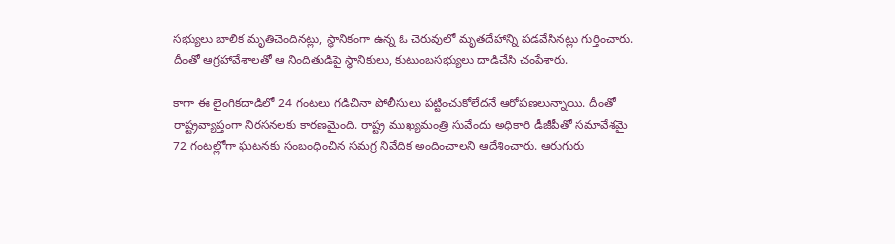సభ్యులు బాలిక మృతిచెందినట్లు, స్థానికంగా ఉన్న ఓ చెరువులో మృతదేహాన్ని పడవేసినట్లు గుర్తించారు. దీంతో ఆగ్రహావేశాలతో ఆ నిందితుడిపై స్థానికులు, కుటుంబసభ్యులు దాడిచేసి చంపేశారు.

కాగా ఈ లైంగికదాడిలో 24 గంటలు గడిచినా పోలీసులు పట్టించుకోలేదనే ఆరోపణలున్నాయి. దీంతో రాష్ట్రవ్యాప్తంగా నిరసనలకు కారణమైంది. రాష్ట్ర ముఖ్యమంత్రి సువేందు అధికారి డీజీపీతో సమావేశమై 72 గంటల్లోగా ఘటనకు సంబంధించిన సమగ్ర నివేదిక అందించాలని ఆదేశించారు. ఆరుగురు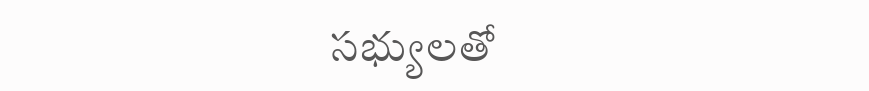సభ్యులతో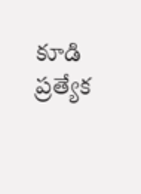కూడి ప్రత్యేక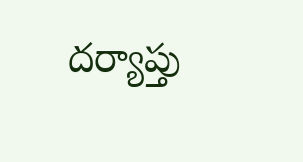దర్యాప్తు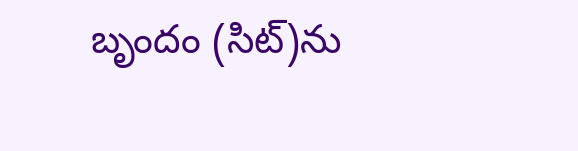బృందం (సిట్)ను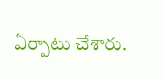ఏర్పాటు చేశారు.